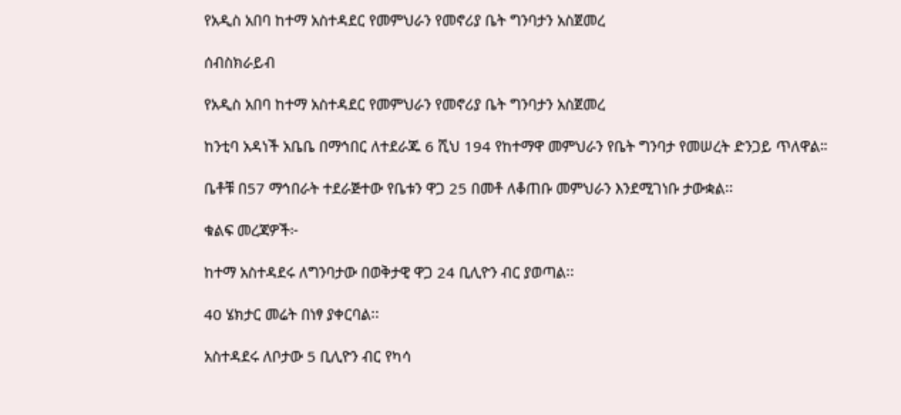የአዲስ አበባ ከተማ አስተዳደር የመምህራን የመኖሪያ ቤት ግንባታን አስጀመረ

ሰብስክራይብ

የአዲስ አበባ ከተማ አስተዳደር የመምህራን የመኖሪያ ቤት ግንባታን አስጀመረ

ከንቲባ አዳነች አቤቤ በማኅበር ለተደራጁ 6 ሺህ 194 የከተማዋ መምህራን የቤት ግንባታ የመሠረት ድንጋይ ጥለዋል።

ቤቶቹ በ57 ማኅበራት ተደራጅተው የቤቱን ዋጋ 25 በመቶ ለቆጠቡ መምህራን እንደሚገነቡ ታውቋል፡፡

ቁልፍ መረጃዎች፦

ከተማ አስተዳደሩ ለግንባታው በወቅታዊ ዋጋ 24 ቢሊዮን ብር ያወጣል፡፡

40 ሄክታር መሬት በነፃ ያቀርባል፡፡

አስተዳደሩ ለቦታው 5 ቢሊዮን ብር የካሳ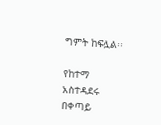ግምት ከፍሏል፡፡

የከተማ አስተዳደሩ በቀጣይ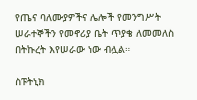የጤና ባለሙያዎችና ሌሎች የመንግሥት ሠራተኞችን የመኖሪያ ቤት ጥያቄ ለመመለስ በትኩረት እየሠራው ነው ብሏል።

ስፑትኒክ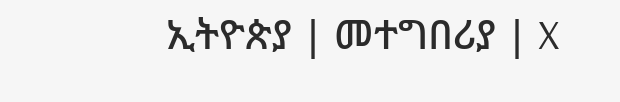ኢትዮጵያ | መተግበሪያ | X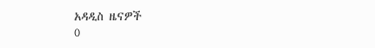አዳዲስ ዜናዎች
0